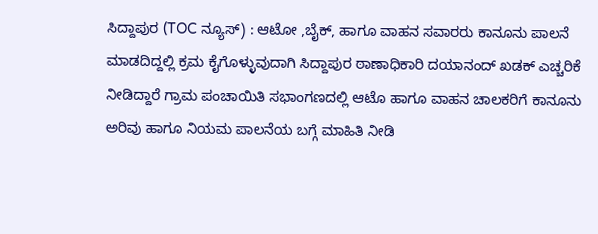ಸಿದ್ದಾಪುರ (TOC ನ್ಯೂಸ್) : ಆಟೋ ,ಬೈಕ್, ಹಾಗೂ ವಾಹನ ಸವಾರರು ಕಾನೂನು ಪಾಲನೆ ಮಾಡದಿದ್ದಲ್ಲಿ ಕ್ರಮ ಕೈಗೊಳ್ಳುವುದಾಗಿ ಸಿದ್ದಾಪುರ ಠಾಣಾಧಿಕಾರಿ ದಯಾನಂದ್ ಖಡಕ್ ಎಚ್ಚರಿಕೆ ನೀಡಿದ್ದಾರೆ ಗ್ರಾಮ ಪಂಚಾಯಿತಿ ಸಭಾಂಗಣದಲ್ಲಿ ಆಟೊ ಹಾಗೂ ವಾಹನ ಚಾಲಕರಿಗೆ ಕಾನೂನು ಅರಿವು ಹಾಗೂ ನಿಯಮ ಪಾಲನೆಯ ಬಗ್ಗೆ ಮಾಹಿತಿ ನೀಡಿ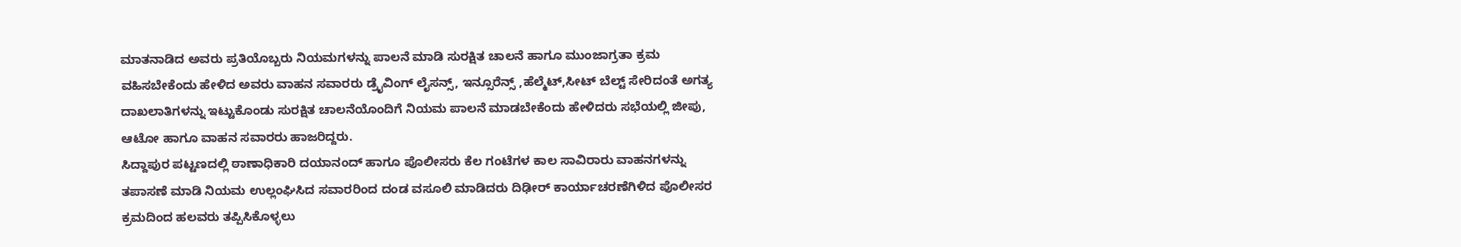ಮಾತನಾಡಿದ ಅವರು ಪ್ರತಿಯೊಬ್ಬರು ನಿಯಮಗಳನ್ನು ಪಾಲನೆ ಮಾಡಿ ಸುರಕ್ಷಿತ ಚಾಲನೆ ಹಾಗೂ ಮುಂಜಾಗ್ರತಾ ಕ್ರಮ ವಹಿಸಬೇಕೆಂದು ಹೇಳಿದ ಅವರು ವಾಹನ ಸವಾರರು ಡ್ರೈವಿಂಗ್ ಲೈಸನ್ಸ್, ಇನ್ಸೂರೆನ್ಸ್ ,ಹೆಲ್ಮೆಟ್,ಸೀಟ್ ಬೆಲ್ಟ್ ಸೇರಿದಂತೆ ಅಗತ್ಯ ದಾಖಲಾತಿಗಳನ್ನು ಇಟ್ಟುಕೊಂಡು ಸುರಕ್ಷಿತ ಚಾಲನೆಯೊಂದಿಗೆ ನಿಯಮ ಪಾಲನೆ ಮಾಡಬೇಕೆಂದು ಹೇಳಿದರು ಸಭೆಯಲ್ಲಿ ಜೀಪು, ಆಟೋ ಹಾಗೂ ವಾಹನ ಸವಾರರು ಹಾಜರಿದ್ದರು.
ಸಿದ್ದಾಪುರ ಪಟ್ಟಣದಲ್ಲಿ ಠಾಣಾಧಿಕಾರಿ ದಯಾನಂದ್ ಹಾಗೂ ಪೊಲೀಸರು ಕೆಲ ಗಂಟೆಗಳ ಕಾಲ ಸಾವಿರಾರು ವಾಹನಗಳನ್ನು ತಪಾಸಣೆ ಮಾಡಿ ನಿಯಮ ಉಲ್ಲಂಘಿಸಿದ ಸವಾರರಿಂದ ದಂಡ ವಸೂಲಿ ಮಾಡಿದರು ದಿಢೀರ್ ಕಾರ್ಯಾಚರಣೆಗಿಳಿದ ಪೊಲೀಸರ ಕ್ರಮದಿಂದ ಹಲವರು ತಪ್ಪಿಸಿಕೊಳ್ಳಲು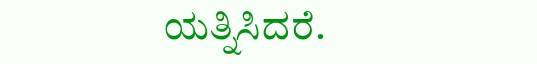ಯತ್ನಿಸಿದರೆ.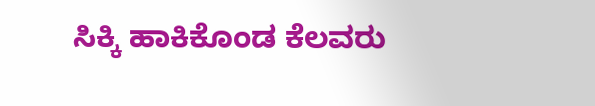ಸಿಕ್ಕಿ ಹಾಕಿಕೊಂಡ ಕೆಲವರು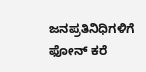ಜನಪ್ರತಿನಿಧಿಗಳಿಗೆ ಫೋನ್ ಕರೆ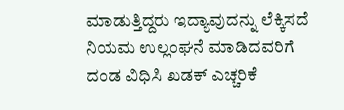ಮಾಡುತ್ತಿದ್ದರು ಇದ್ಯಾವುದನ್ನು ಲೆಕ್ಕಿಸದೆ ನಿಯಮ ಉಲ್ಲಂಘನೆ ಮಾಡಿದವರಿಗೆ ದಂಡ ವಿಧಿಸಿ ಖಡಕ್ ಎಚ್ಚರಿಕೆ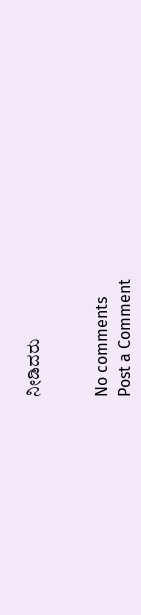ನೀಡಿದರು


No comments
Post a Comment